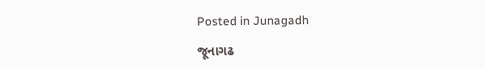Posted in Junagadh

જૂનાગઢ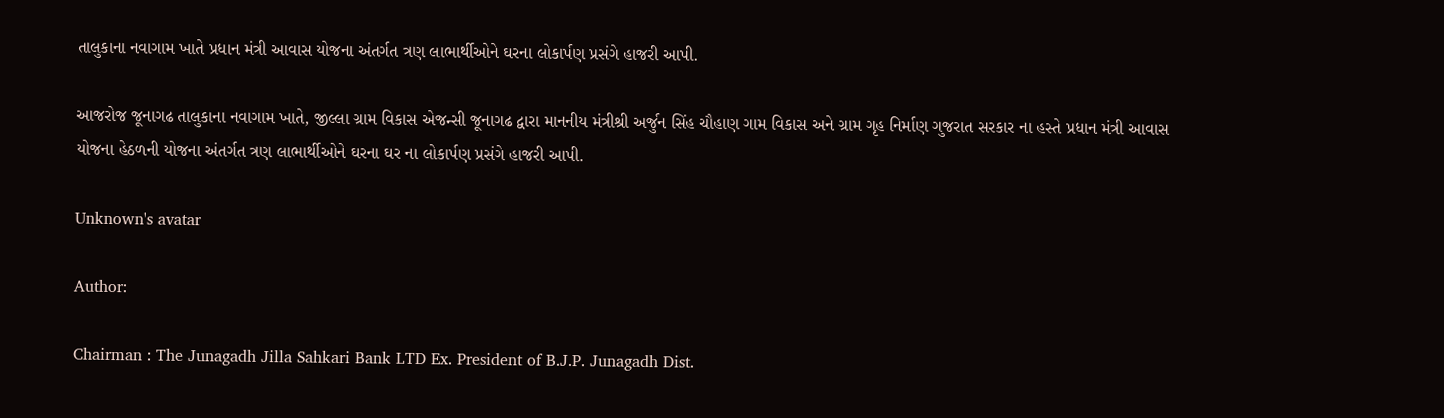તાલુકાના નવાગામ ખાતે પ્રધાન મંત્રી આવાસ યોજના અંતર્ગત ત્રણ લાભાર્થીઓને ઘરના લોકાર્પણ પ્રસંગે હાજરી આપી.

આજરોજ જૂનાગઢ તાલુકાના નવાગામ ખાતે, જીલ્લા ગ્રામ વિકાસ એજન્સી જૂનાગઢ દ્વારા માનનીય મંત્રીશ્રી અર્જુન સિંહ ચૌહાણ ગામ વિકાસ અને ગ્રામ ગૃહ નિર્માણ ગુજરાત સરકાર ના હસ્તે પ્રધાન મંત્રી આવાસ યોજના હેઠળની યોજના અંતર્ગત ત્રણ લાભાર્થીઓને ઘરના ઘર ના લોકાર્પણ પ્રસંગે હાજરી આપી.

Unknown's avatar

Author:

Chairman : The Junagadh Jilla Sahkari Bank LTD Ex. President of B.J.P. Junagadh Dist.